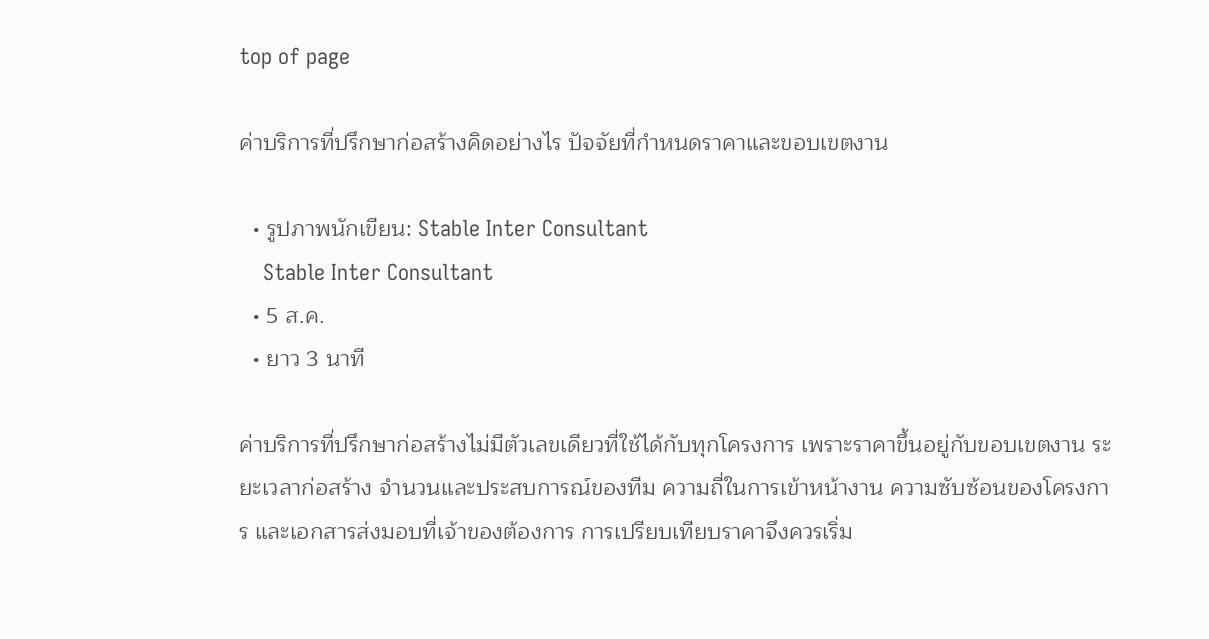top of page

ค่าบริการที่ปรึกษาก่อสร้างคิดอย่างไร ปัจจัยที่กำหนดราคาและขอบเขตงาน

  • รูปภาพนักเขียน: Stable Inter Consultant
    Stable Inter Consultant
  • 5 ส.ค.
  • ยาว 3 นาที

ค่าบริการที่ปรึกษาก่อสร้างไม่มีตัวเลขเดียวที่ใช้ได้กับทุกโครงการ เพราะราคาขึ้นอยู่กับขอบเขตงาน ระยะเวลาก่อสร้าง จำนวนและประสบการณ์ของทีม ความถี่ในการเข้าหน้างาน ความซับซ้อนของโครงการ และเอกสารส่งมอบที่เจ้าของต้องการ การเปรียบเทียบราคาจึงควรเริ่ม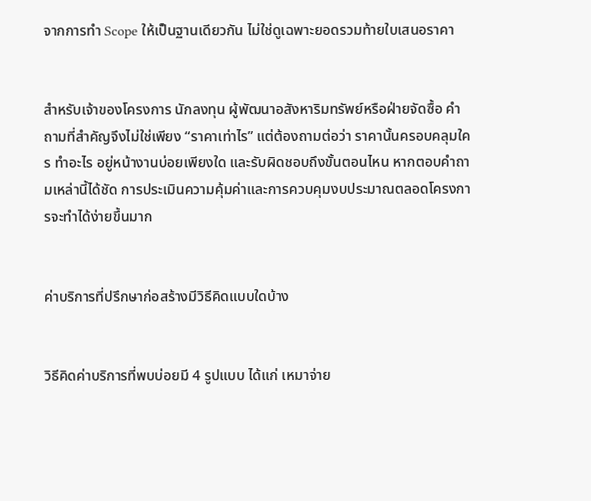จากการทำ Scope ให้เป็นฐานเดียวกัน ไม่ใช่ดูเฉพาะยอดรวมท้ายใบเสนอราคา


สำหรับเจ้าของโครงการ นักลงทุน ผู้พัฒนาอสังหาริมทรัพย์หรือฝ่ายจัดซื้อ คำถามที่สำคัญจึงไม่ใช่เพียง “ราคาเท่าไร” แต่ต้องถามต่อว่า ราคานั้นครอบคลุมใคร ทำอะไร อยู่หน้างานบ่อยเพียงใด และรับผิดชอบถึงขั้นตอนไหน หากตอบคำถามเหล่านี้ได้ชัด การประเมินความคุ้มค่าและการควบคุมงบประมาณตลอดโครงการจะทำได้ง่ายขึ้นมาก


ค่าบริการที่ปรึกษาก่อสร้างมีวิธีคิดแบบใดบ้าง


วิธีคิดค่าบริการที่พบบ่อยมี 4 รูปแบบ ได้แก่ เหมาจ่าย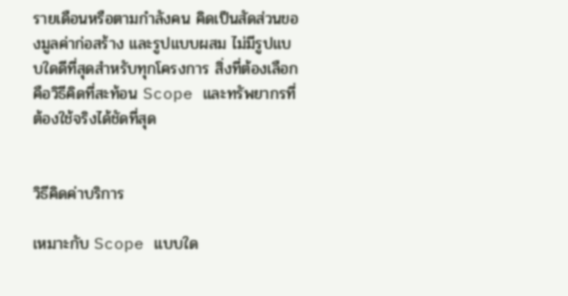รายเดือนหรือตามกำลังคน คิดเป็นสัดส่วนของมูลค่าก่อสร้าง และรูปแบบผสม ไม่มีรูปแบบใดดีที่สุดสำหรับทุกโครงการ สิ่งที่ต้องเลือกคือวิธีคิดที่สะท้อน Scope และทรัพยากรที่ต้องใช้จริงได้ชัดที่สุด


วิธีคิดค่าบริการ

เหมาะกับ Scope แบบใด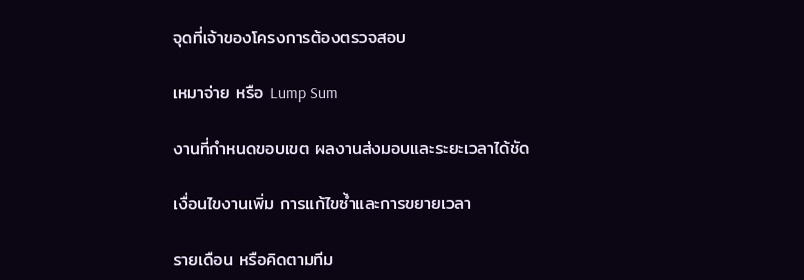จุดที่เจ้าของโครงการต้องตรวจสอบ

เหมาจ่าย หรือ Lump Sum

งานที่กำหนดขอบเขต ผลงานส่งมอบและระยะเวลาได้ชัด

เงื่อนไขงานเพิ่ม การแก้ไขซ้ำและการขยายเวลา

รายเดือน หรือคิดตามทีม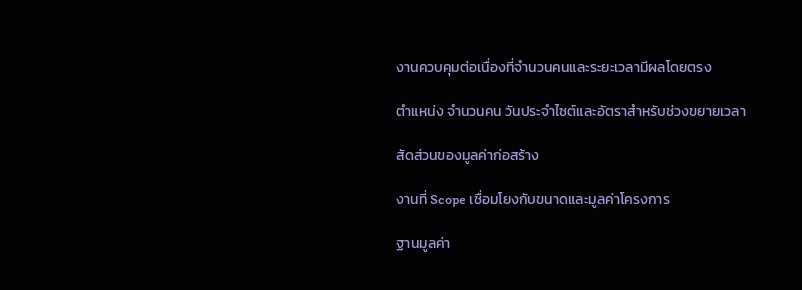งานควบคุมต่อเนื่องที่จำนวนคนและระยะเวลามีผลโดยตรง

ตำแหน่ง จำนวนคน วันประจำไซต์และอัตราสำหรับช่วงขยายเวลา

สัดส่วนของมูลค่าก่อสร้าง

งานที่ Scope เชื่อมโยงกับขนาดและมูลค่าโครงการ

ฐานมูลค่า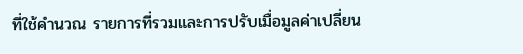ที่ใช้คำนวณ รายการที่รวมและการปรับเมื่อมูลค่าเปลี่ยน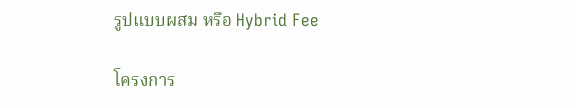รูปแบบผสม หรือ Hybrid Fee

โครงการ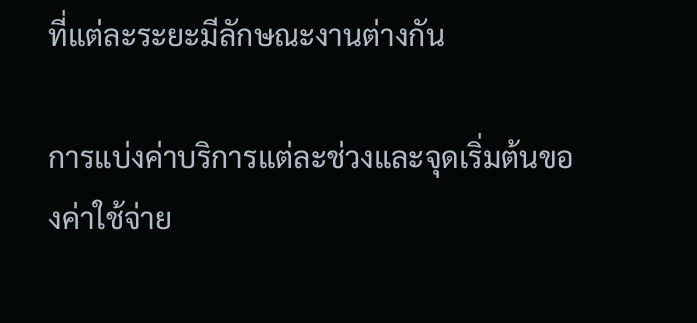ที่แต่ละระยะมีลักษณะงานต่างกัน

การแบ่งค่าบริการแต่ละช่วงและจุดเริ่มต้นของค่าใช้จ่าย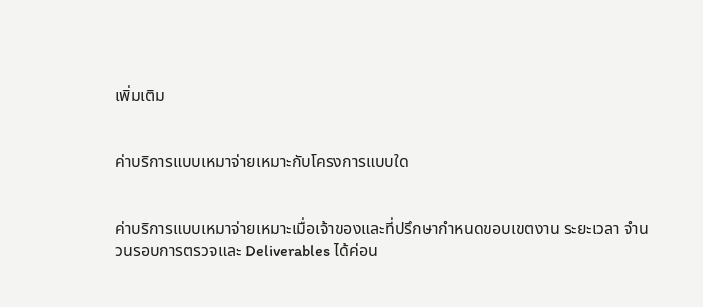เพิ่มเติม


ค่าบริการแบบเหมาจ่ายเหมาะกับโครงการแบบใด


ค่าบริการแบบเหมาจ่ายเหมาะเมื่อเจ้าของและที่ปรึกษากำหนดขอบเขตงาน ระยะเวลา จำนวนรอบการตรวจและ Deliverables ได้ค่อน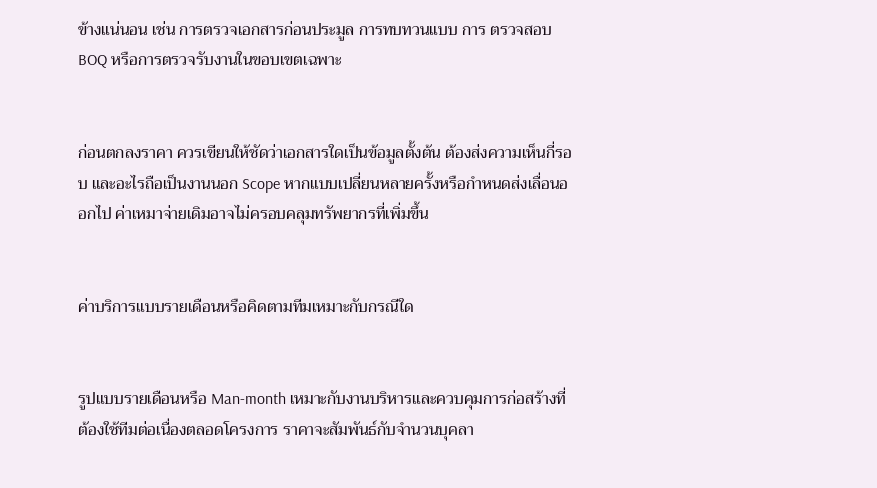ข้างแน่นอน เช่น การตรวจเอกสารก่อนประมูล การทบทวนแบบ การ ตรวจสอบ BOQ หรือการตรวจรับงานในขอบเขตเฉพาะ


ก่อนตกลงราคา ควรเขียนให้ชัดว่าเอกสารใดเป็นข้อมูลตั้งต้น ต้องส่งความเห็นกี่รอบ และอะไรถือเป็นงานนอก Scope หากแบบเปลี่ยนหลายครั้งหรือกำหนดส่งเลื่อนออกไป ค่าเหมาจ่ายเดิมอาจไม่ครอบคลุมทรัพยากรที่เพิ่มขึ้น


ค่าบริการแบบรายเดือนหรือคิดตามทีมเหมาะกับกรณีใด


รูปแบบรายเดือนหรือ Man-month เหมาะกับงานบริหารและควบคุมการก่อสร้างที่ต้องใช้ทีมต่อเนื่องตลอดโครงการ ราคาจะสัมพันธ์กับจำนวนบุคลา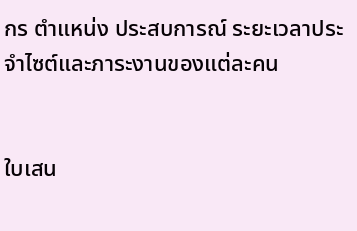กร ตำแหน่ง ประสบการณ์ ระยะเวลาประจำไซต์และภาระงานของแต่ละคน


ใบเสน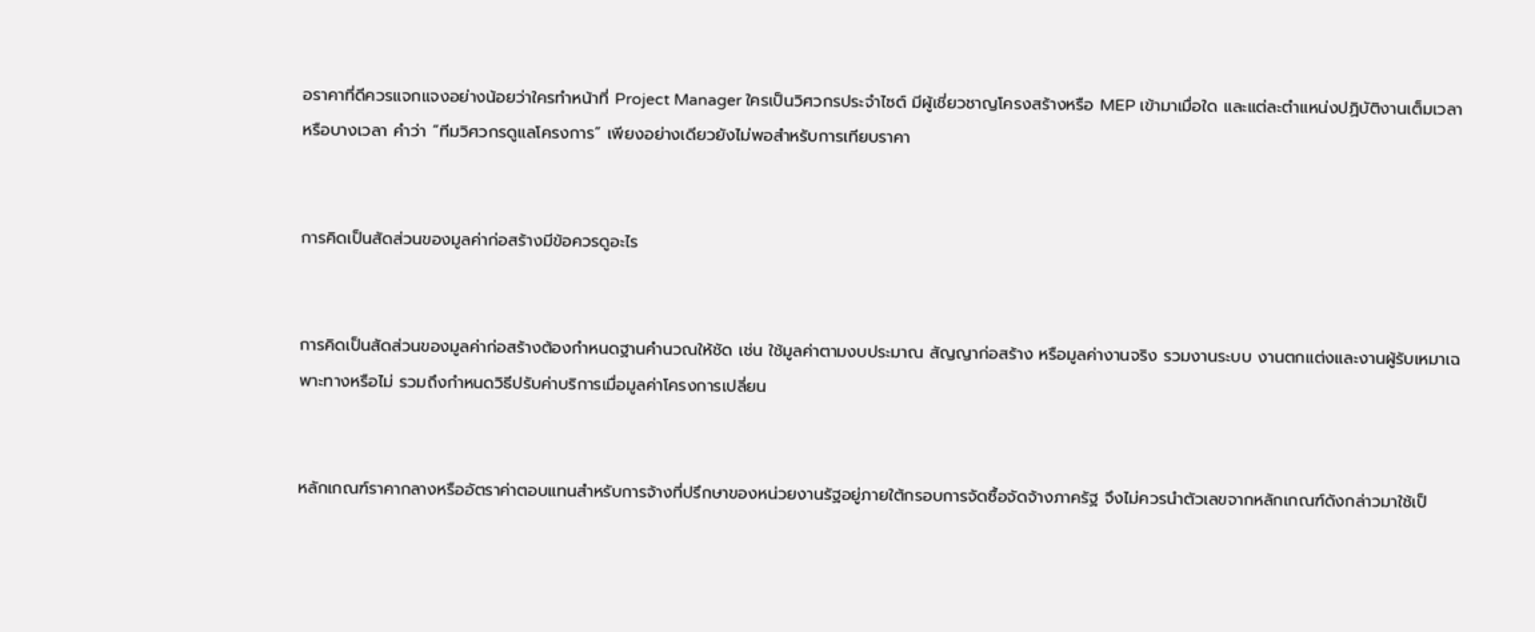อราคาที่ดีควรแจกแจงอย่างน้อยว่าใครทำหน้าที่ Project Manager ใครเป็นวิศวกรประจำไซต์ มีผู้เชี่ยวชาญโครงสร้างหรือ MEP เข้ามาเมื่อใด และแต่ละตำแหน่งปฏิบัติงานเต็มเวลาหรือบางเวลา คำว่า “ทีมวิศวกรดูแลโครงการ” เพียงอย่างเดียวยังไม่พอสำหรับการเทียบราคา


การคิดเป็นสัดส่วนของมูลค่าก่อสร้างมีข้อควรดูอะไร


การคิดเป็นสัดส่วนของมูลค่าก่อสร้างต้องกำหนดฐานคำนวณให้ชัด เช่น ใช้มูลค่าตามงบประมาณ สัญญาก่อสร้าง หรือมูลค่างานจริง รวมงานระบบ งานตกแต่งและงานผู้รับเหมาเฉพาะทางหรือไม่ รวมถึงกำหนดวิธีปรับค่าบริการเมื่อมูลค่าโครงการเปลี่ยน


หลักเกณฑ์ราคากลางหรืออัตราค่าตอบแทนสำหรับการจ้างที่ปรึกษาของหน่วยงานรัฐอยู่ภายใต้กรอบการจัดซื้อจัดจ้างภาครัฐ จึงไม่ควรนำตัวเลขจากหลักเกณฑ์ดังกล่าวมาใช้เป็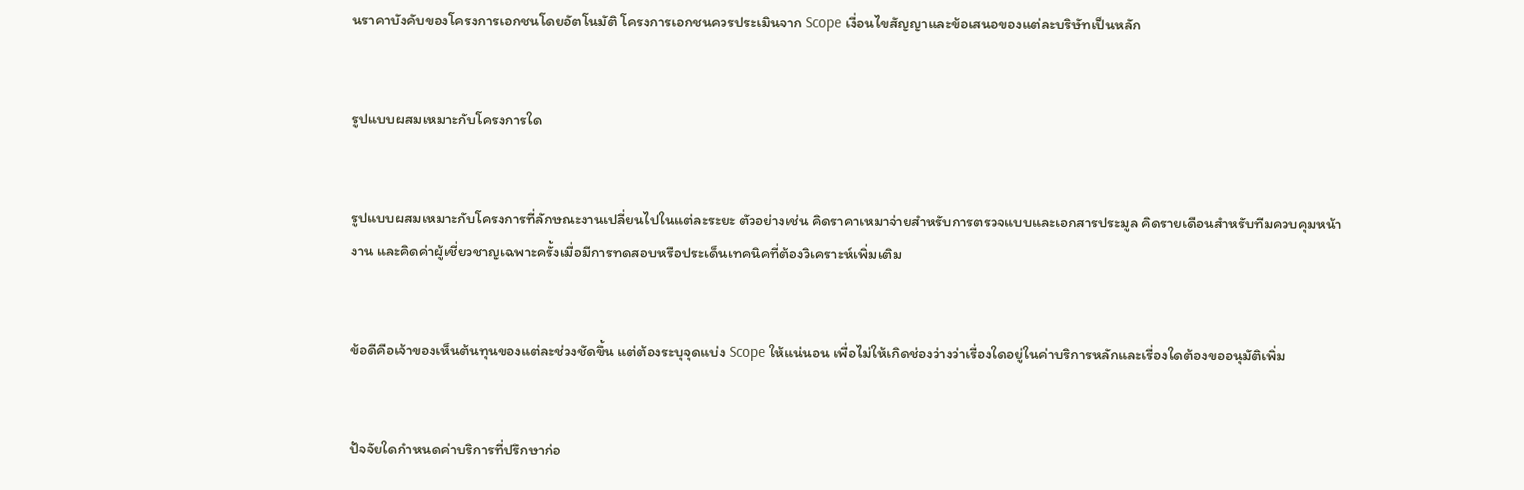นราคาบังคับของโครงการเอกชนโดยอัตโนมัติ โครงการเอกชนควรประเมินจาก Scope เงื่อนไขสัญญาและข้อเสนอของแต่ละบริษัทเป็นหลัก


รูปแบบผสมเหมาะกับโครงการใด


รูปแบบผสมเหมาะกับโครงการที่ลักษณะงานเปลี่ยนไปในแต่ละระยะ ตัวอย่างเช่น คิดราคาเหมาจ่ายสำหรับการตรวจแบบและเอกสารประมูล คิดรายเดือนสำหรับทีมควบคุมหน้างาน และคิดค่าผู้เชี่ยวชาญเฉพาะครั้งเมื่อมีการทดสอบหรือประเด็นเทคนิคที่ต้องวิเคราะห์เพิ่มเติม


ข้อดีคือเจ้าของเห็นต้นทุนของแต่ละช่วงชัดขึ้น แต่ต้องระบุจุดแบ่ง Scope ให้แน่นอน เพื่อไม่ให้เกิดช่องว่างว่าเรื่องใดอยู่ในค่าบริการหลักและเรื่องใดต้องขออนุมัติเพิ่ม


ปัจจัยใดกำหนดค่าบริการที่ปรึกษาก่อ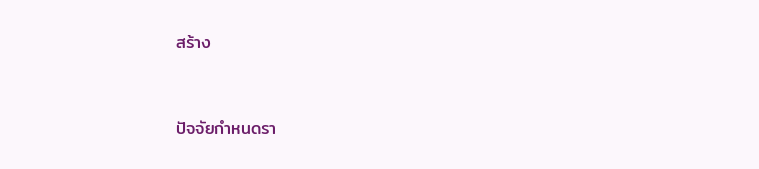สร้าง


ปัจจัยกำหนดรา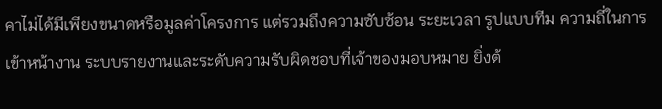คาไม่ได้มีเพียงขนาดหรือมูลค่าโครงการ แต่รวมถึงความซับซ้อน ระยะเวลา รูปแบบทีม ความถี่ในการเข้าหน้างาน ระบบรายงานและระดับความรับผิดชอบที่เจ้าของมอบหมาย ยิ่งต้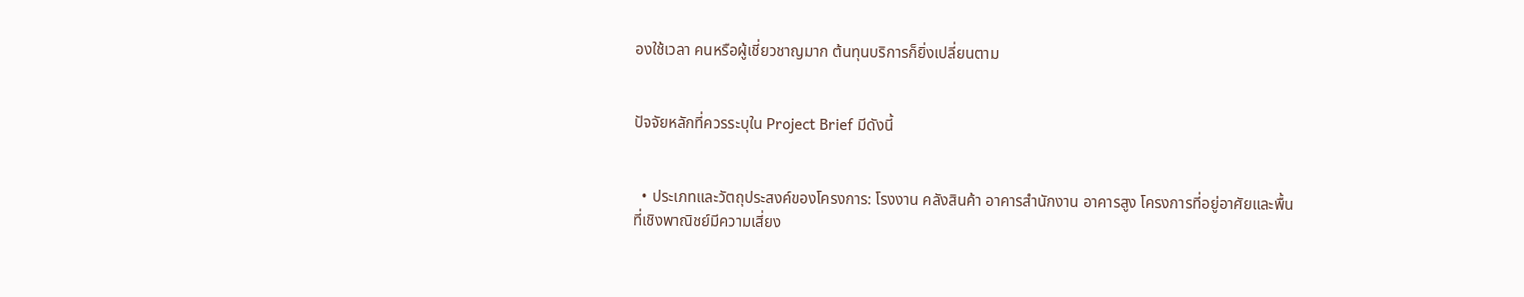องใช้เวลา คนหรือผู้เชี่ยวชาญมาก ต้นทุนบริการก็ยิ่งเปลี่ยนตาม


ปัจจัยหลักที่ควรระบุใน Project Brief มีดังนี้


  • ประเภทและวัตถุประสงค์ของโครงการ: โรงงาน คลังสินค้า อาคารสำนักงาน อาคารสูง โครงการที่อยู่อาศัยและพื้นที่เชิงพาณิชย์มีความเสี่ยง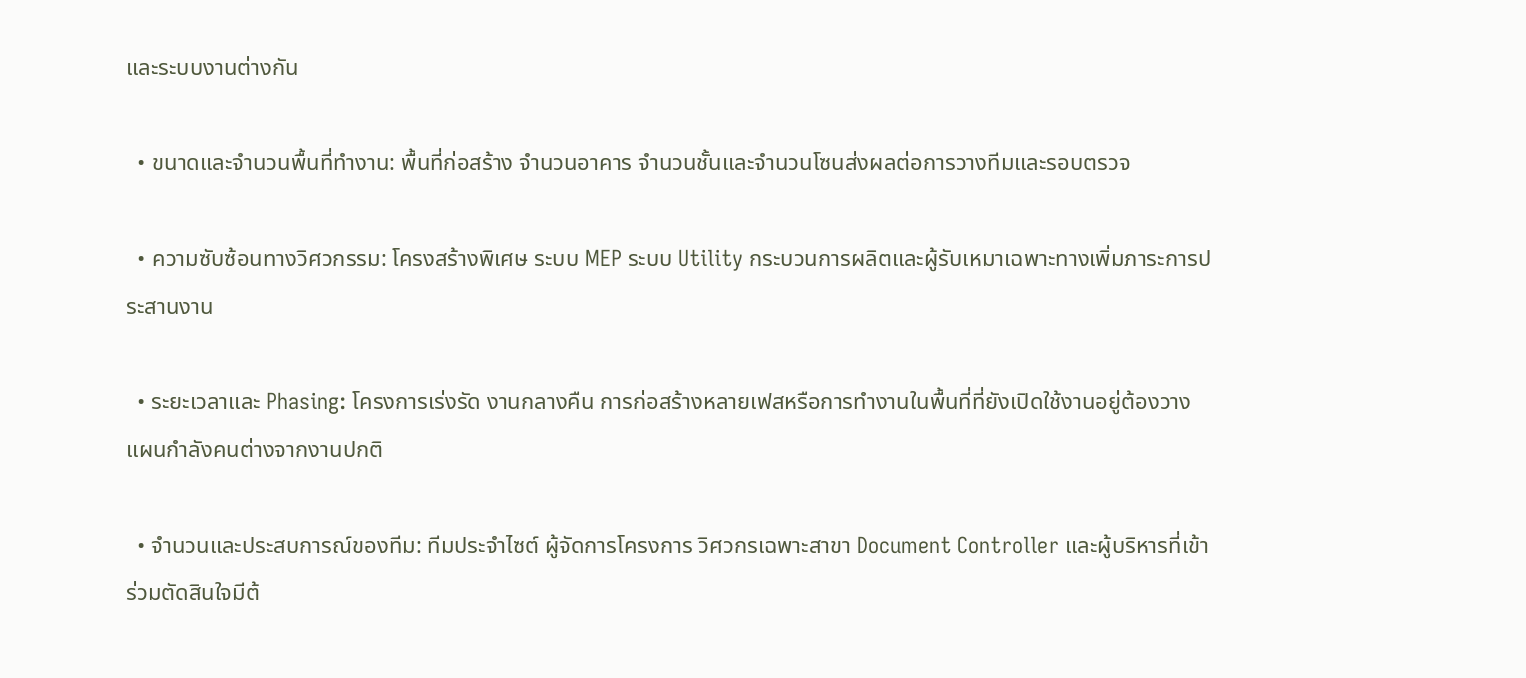และระบบงานต่างกัน

  • ขนาดและจำนวนพื้นที่ทำงาน: พื้นที่ก่อสร้าง จำนวนอาคาร จำนวนชั้นและจำนวนโซนส่งผลต่อการวางทีมและรอบตรวจ

  • ความซับซ้อนทางวิศวกรรม: โครงสร้างพิเศษ ระบบ MEP ระบบ Utility กระบวนการผลิตและผู้รับเหมาเฉพาะทางเพิ่มภาระการประสานงาน

  • ระยะเวลาและ Phasing: โครงการเร่งรัด งานกลางคืน การก่อสร้างหลายเฟสหรือการทำงานในพื้นที่ที่ยังเปิดใช้งานอยู่ต้องวางแผนกำลังคนต่างจากงานปกติ

  • จำนวนและประสบการณ์ของทีม: ทีมประจำไซต์ ผู้จัดการโครงการ วิศวกรเฉพาะสาขา Document Controller และผู้บริหารที่เข้าร่วมตัดสินใจมีต้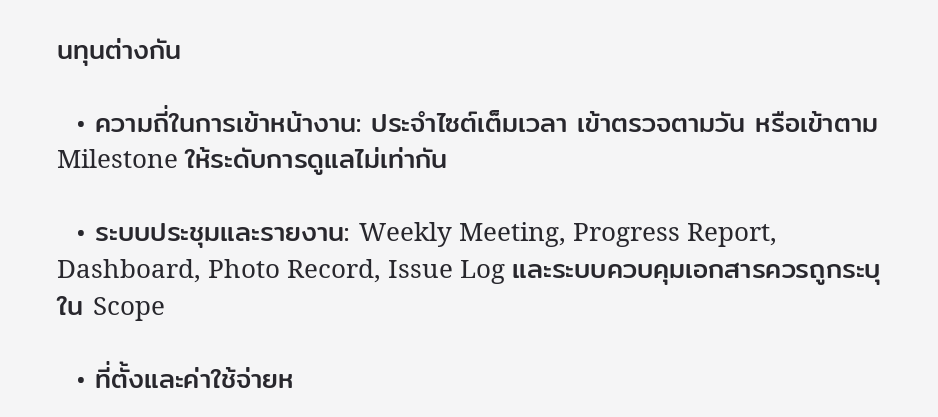นทุนต่างกัน

  • ความถี่ในการเข้าหน้างาน: ประจำไซต์เต็มเวลา เข้าตรวจตามวัน หรือเข้าตาม Milestone ให้ระดับการดูแลไม่เท่ากัน

  • ระบบประชุมและรายงาน: Weekly Meeting, Progress Report, Dashboard, Photo Record, Issue Log และระบบควบคุมเอกสารควรถูกระบุใน Scope

  • ที่ตั้งและค่าใช้จ่ายห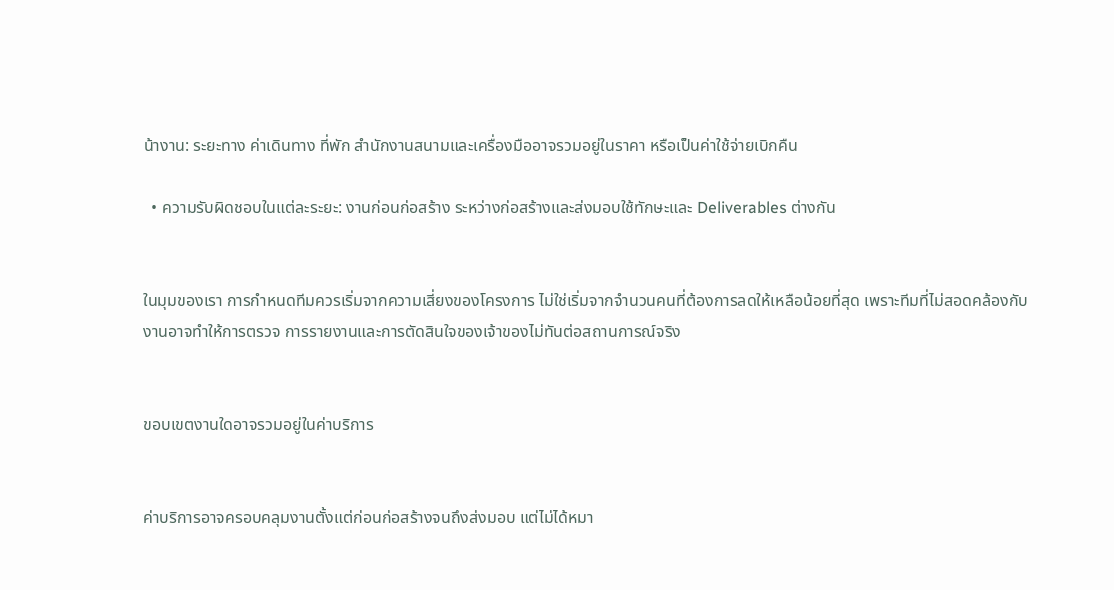น้างาน: ระยะทาง ค่าเดินทาง ที่พัก สำนักงานสนามและเครื่องมืออาจรวมอยู่ในราคา หรือเป็นค่าใช้จ่ายเบิกคืน

  • ความรับผิดชอบในแต่ละระยะ: งานก่อนก่อสร้าง ระหว่างก่อสร้างและส่งมอบใช้ทักษะและ Deliverables ต่างกัน


ในมุมของเรา การกำหนดทีมควรเริ่มจากความเสี่ยงของโครงการ ไม่ใช่เริ่มจากจำนวนคนที่ต้องการลดให้เหลือน้อยที่สุด เพราะทีมที่ไม่สอดคล้องกับงานอาจทำให้การตรวจ การรายงานและการตัดสินใจของเจ้าของไม่ทันต่อสถานการณ์จริง


ขอบเขตงานใดอาจรวมอยู่ในค่าบริการ


ค่าบริการอาจครอบคลุมงานตั้งแต่ก่อนก่อสร้างจนถึงส่งมอบ แต่ไม่ได้หมา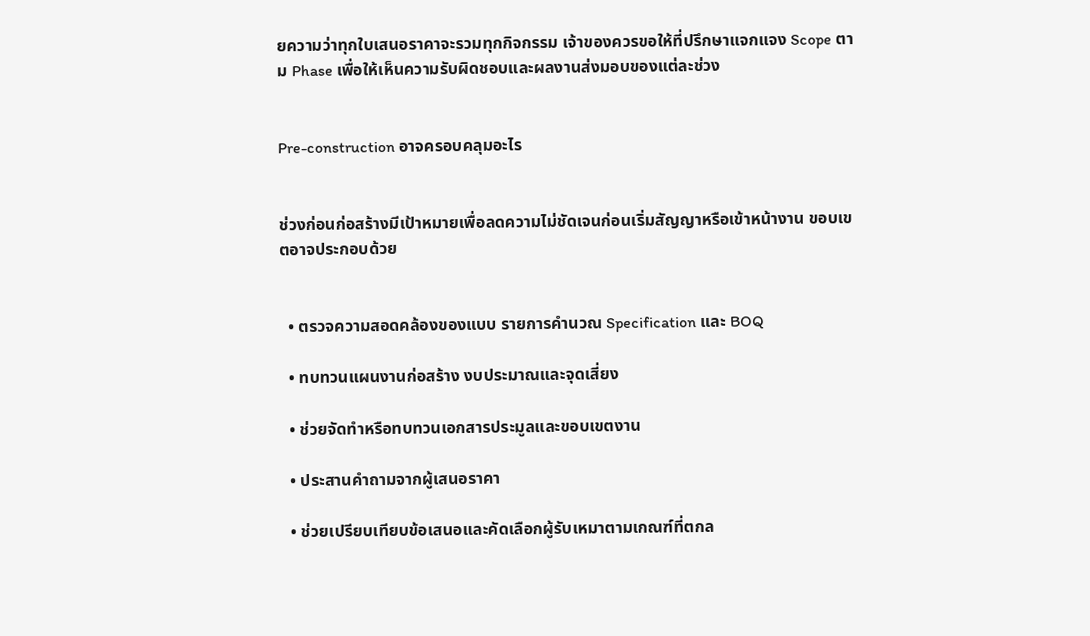ยความว่าทุกใบเสนอราคาจะรวมทุกกิจกรรม เจ้าของควรขอให้ที่ปรึกษาแจกแจง Scope ตาม Phase เพื่อให้เห็นความรับผิดชอบและผลงานส่งมอบของแต่ละช่วง


Pre-construction อาจครอบคลุมอะไร


ช่วงก่อนก่อสร้างมีเป้าหมายเพื่อลดความไม่ชัดเจนก่อนเริ่มสัญญาหรือเข้าหน้างาน ขอบเขตอาจประกอบด้วย


  • ตรวจความสอดคล้องของแบบ รายการคำนวณ Specification และ BOQ

  • ทบทวนแผนงานก่อสร้าง งบประมาณและจุดเสี่ยง

  • ช่วยจัดทำหรือทบทวนเอกสารประมูลและขอบเขตงาน

  • ประสานคำถามจากผู้เสนอราคา

  • ช่วยเปรียบเทียบข้อเสนอและคัดเลือกผู้รับเหมาตามเกณฑ์ที่ตกล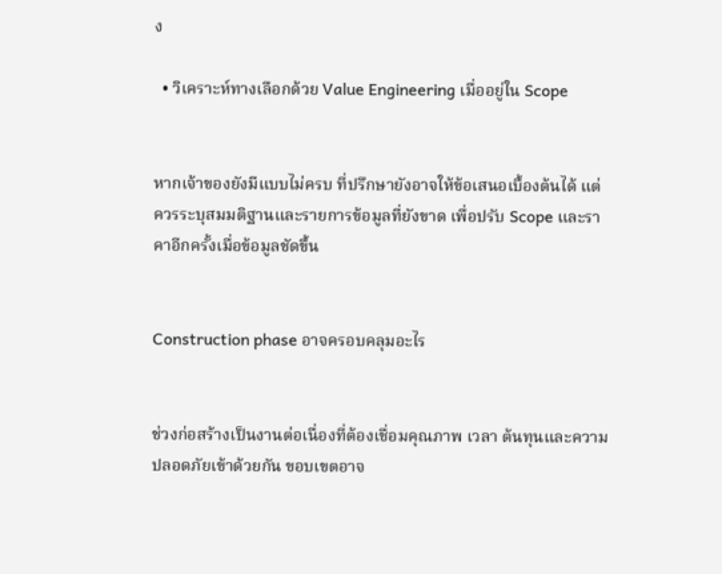ง

  • วิเคราะห์ทางเลือกด้วย Value Engineering เมื่ออยู่ใน Scope


หากเจ้าของยังมีแบบไม่ครบ ที่ปรึกษายังอาจให้ข้อเสนอเบื้องต้นได้ แต่ควรระบุสมมติฐานและรายการข้อมูลที่ยังขาด เพื่อปรับ Scope และราคาอีกครั้งเมื่อข้อมูลชัดขึ้น


Construction phase อาจครอบคลุมอะไร


ช่วงก่อสร้างเป็นงานต่อเนื่องที่ต้องเชื่อมคุณภาพ เวลา ต้นทุนและความปลอดภัยเข้าด้วยกัน ขอบเขตอาจ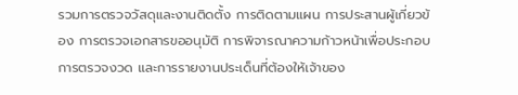รวมการตรวจวัสดุและงานติดตั้ง การติดตามแผน การประสานผู้เกี่ยวข้อง การตรวจเอกสารขออนุมัติ การพิจารณาความก้าวหน้าเพื่อประกอบการตรวจงวด และการรายงานประเด็นที่ต้องให้เจ้าของ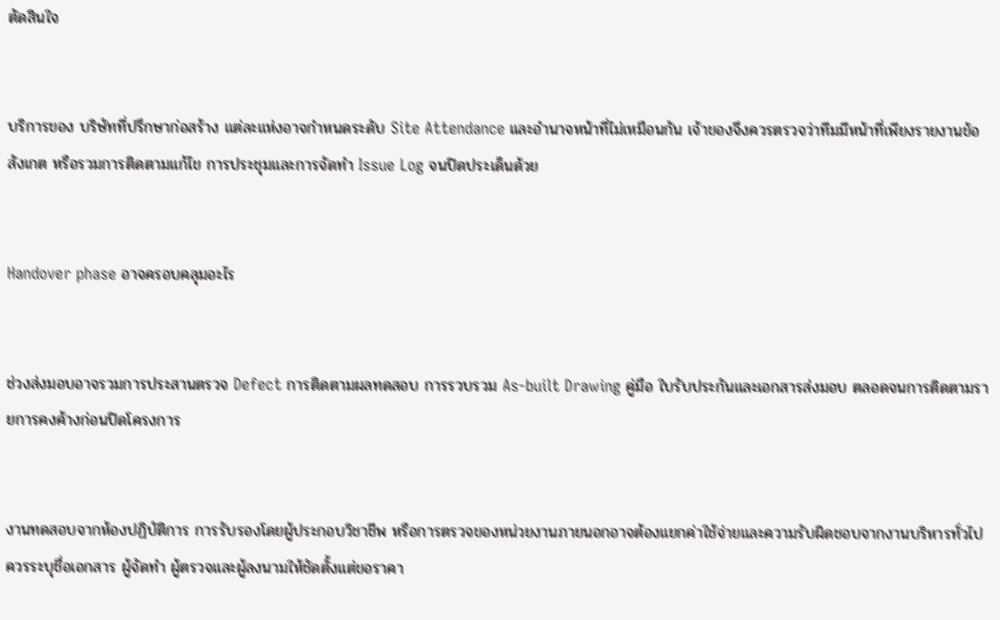ตัดสินใจ


บริการของ บริษัทที่ปรึกษาก่อสร้าง แต่ละแห่งอาจกำหนดระดับ Site Attendance และอำนาจหน้าที่ไม่เหมือนกัน เจ้าของจึงควรตรวจว่าทีมมีหน้าที่เพียงรายงานข้อสังเกต หรือรวมการติดตามแก้ไข การประชุมและการจัดทำ Issue Log จนปิดประเด็นด้วย


Handover phase อาจครอบคลุมอะไร


ช่วงส่งมอบอาจรวมการประสานตรวจ Defect การติดตามผลทดสอบ การรวบรวม As-built Drawing คู่มือ ใบรับประกันและเอกสารส่งมอบ ตลอดจนการติดตามรายการคงค้างก่อนปิดโครงการ


งานทดสอบจากห้องปฏิบัติการ การรับรองโดยผู้ประกอบวิชาชีพ หรือการตรวจของหน่วยงานภายนอกอาจต้องแยกค่าใช้จ่ายและความรับผิดชอบจากงานบริหารทั่วไป ควรระบุชื่อเอกสาร ผู้จัดทำ ผู้ตรวจและผู้ลงนามให้ชัดตั้งแต่ขอราคา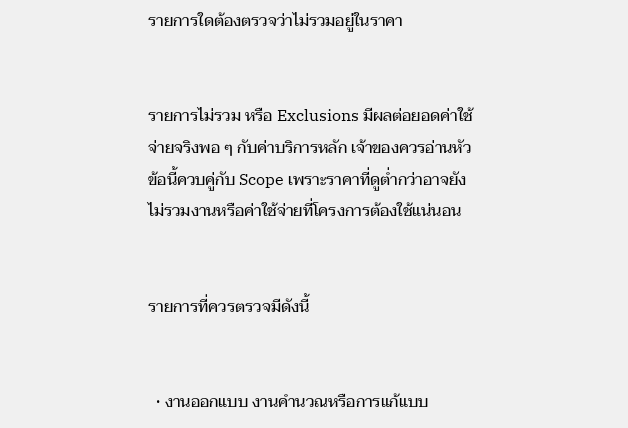รายการใดต้องตรวจว่าไม่รวมอยู่ในราคา


รายการไม่รวม หรือ Exclusions มีผลต่อยอดค่าใช้จ่ายจริงพอ ๆ กับค่าบริการหลัก เจ้าของควรอ่านหัวข้อนี้ควบคู่กับ Scope เพราะราคาที่ดูต่ำกว่าอาจยังไม่รวมงานหรือค่าใช้จ่ายที่โครงการต้องใช้แน่นอน


รายการที่ควรตรวจมีดังนี้


  • งานออกแบบ งานคำนวณหรือการแก้แบบ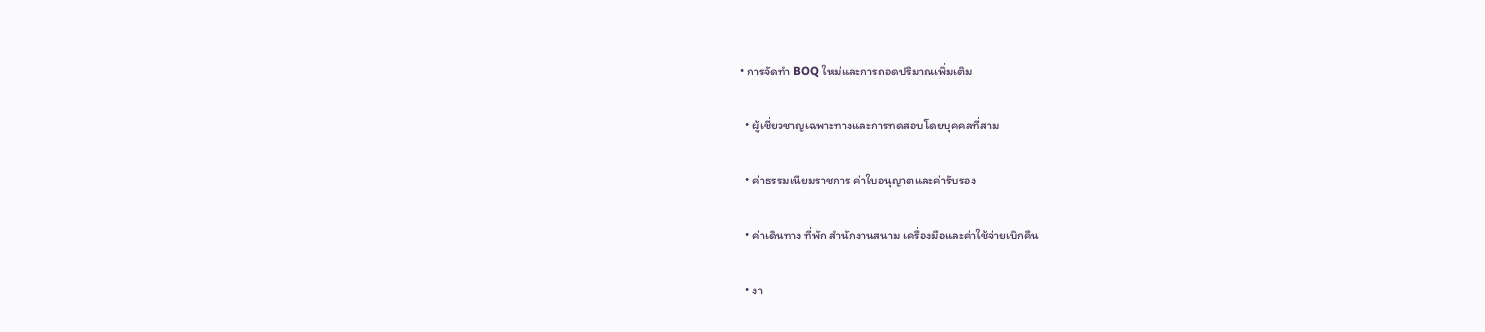• การจัดทำ BOQ ใหม่และการถอดปริมาณเพิ่มเติม

  • ผู้เชี่ยวชาญเฉพาะทางและการทดสอบโดยบุคคลที่สาม

  • ค่าธรรมเนียมราชการ ค่าใบอนุญาตและค่ารับรอง

  • ค่าเดินทาง ที่พัก สำนักงานสนาม เครื่องมือและค่าใช้จ่ายเบิกคืน

  • งา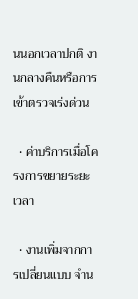นนอกเวลาปกติ งานกลางคืนหรือการเข้าตรวจเร่งด่วน

  • ค่าบริการเมื่อโครงการขยายระยะเวลา

  • งานเพิ่มจากการเปลี่ยนแบบ จำน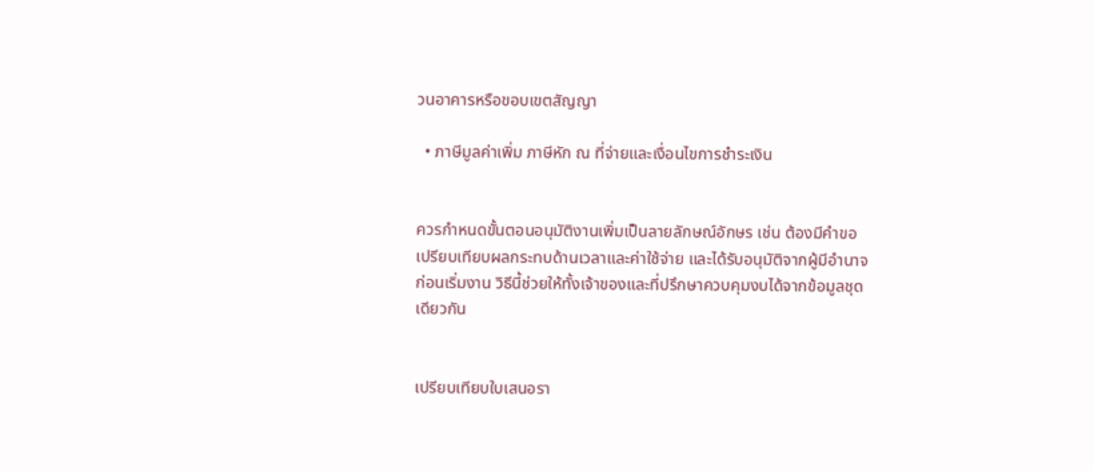วนอาคารหรือขอบเขตสัญญา

  • ภาษีมูลค่าเพิ่ม ภาษีหัก ณ ที่จ่ายและเงื่อนไขการชำระเงิน


ควรกำหนดขั้นตอนอนุมัติงานเพิ่มเป็นลายลักษณ์อักษร เช่น ต้องมีคำขอ เปรียบเทียบผลกระทบด้านเวลาและค่าใช้จ่าย และได้รับอนุมัติจากผู้มีอำนาจก่อนเริ่มงาน วิธีนี้ช่วยให้ทั้งเจ้าของและที่ปรึกษาควบคุมงบได้จากข้อมูลชุดเดียวกัน


เปรียบเทียบใบเสนอรา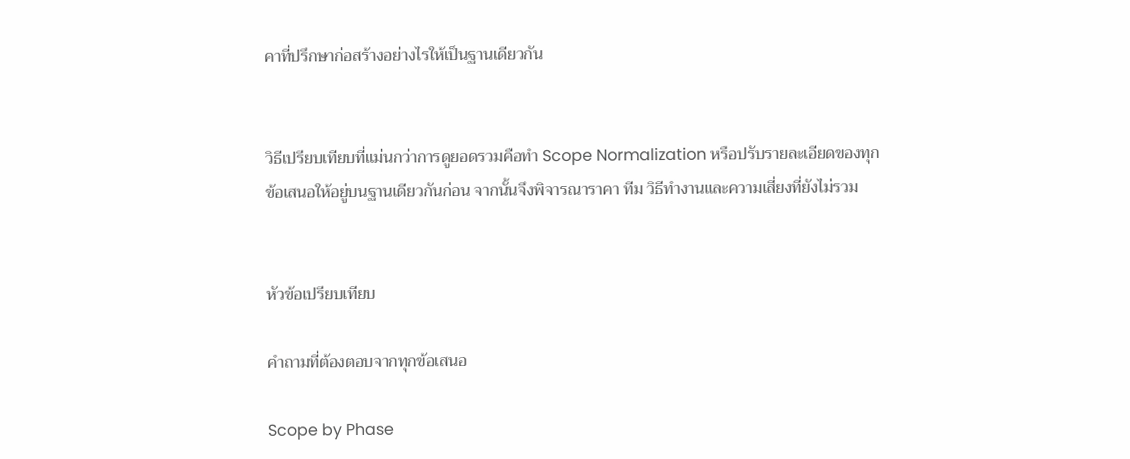คาที่ปรึกษาก่อสร้างอย่างไรให้เป็นฐานเดียวกัน


วิธีเปรียบเทียบที่แม่นกว่าการดูยอดรวมคือทำ Scope Normalization หรือปรับรายละเอียดของทุกข้อเสนอให้อยู่บนฐานเดียวกันก่อน จากนั้นจึงพิจารณาราคา ทีม วิธีทำงานและความเสี่ยงที่ยังไม่รวม


หัวข้อเปรียบเทียบ

คำถามที่ต้องตอบจากทุกข้อเสนอ

Scope by Phase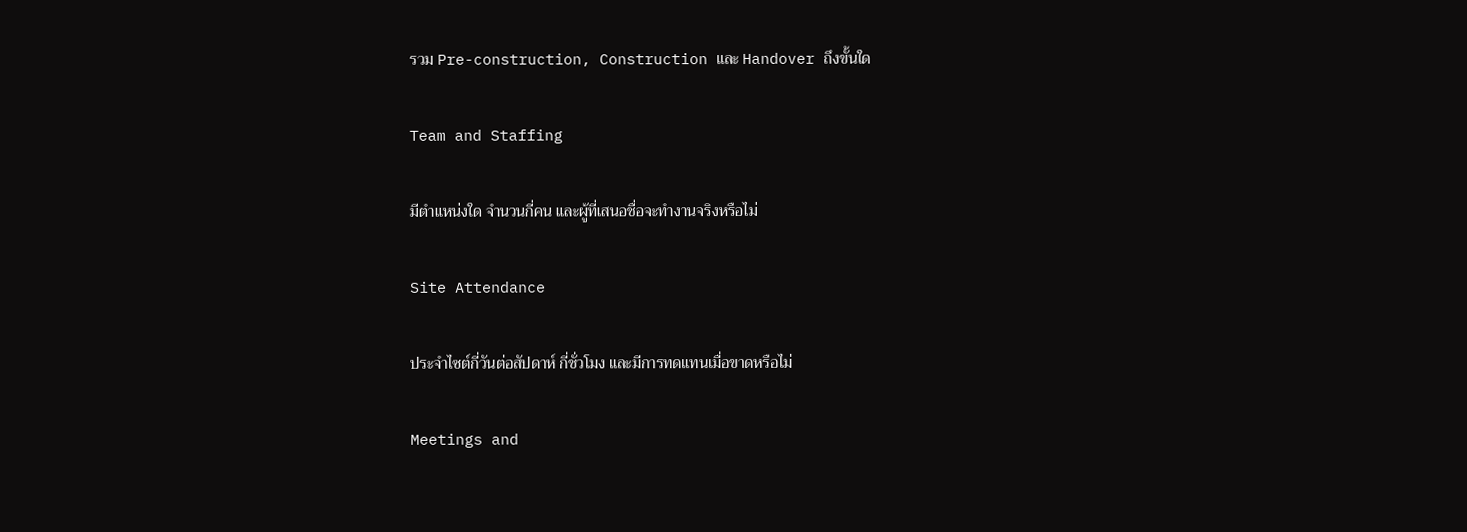รวม Pre-construction, Construction และ Handover ถึงขั้นใด

Team and Staffing

มีตำแหน่งใด จำนวนกี่คน และผู้ที่เสนอชื่อจะทำงานจริงหรือไม่

Site Attendance

ประจำไซต์กี่วันต่อสัปดาห์ กี่ชั่วโมง และมีการทดแทนเมื่อขาดหรือไม่

Meetings and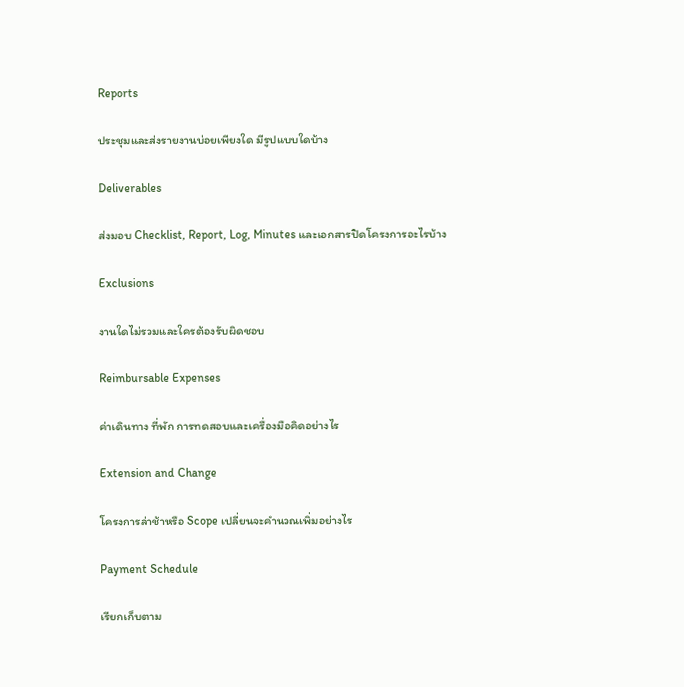Reports

ประชุมและส่งรายงานบ่อยเพียงใด มีรูปแบบใดบ้าง

Deliverables

ส่งมอบ Checklist, Report, Log, Minutes และเอกสารปิดโครงการอะไรบ้าง

Exclusions

งานใดไม่รวมและใครต้องรับผิดชอบ

Reimbursable Expenses

ค่าเดินทาง ที่พัก การทดสอบและเครื่องมือคิดอย่างไร

Extension and Change

โครงการล่าช้าหรือ Scope เปลี่ยนจะคำนวณเพิ่มอย่างไร

Payment Schedule

เรียกเก็บตาม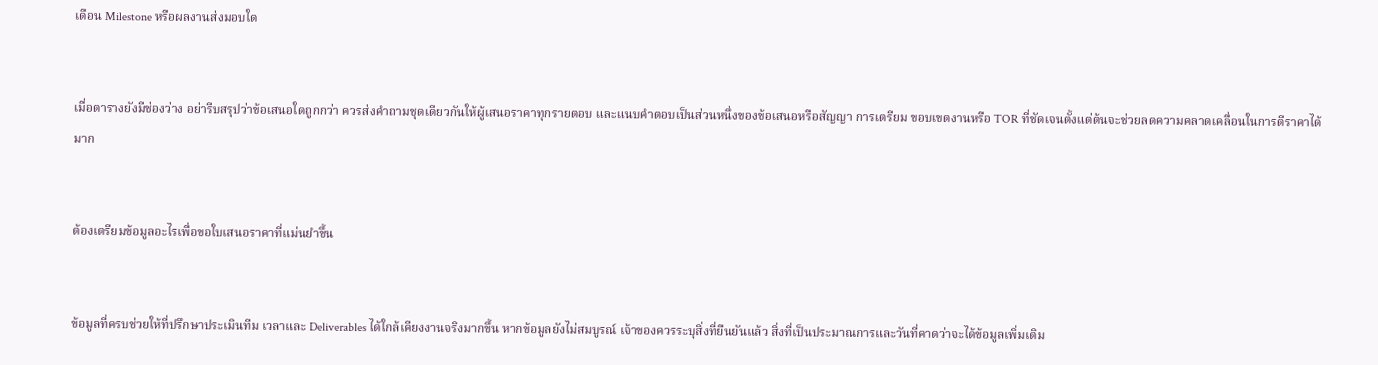เดือน Milestone หรือผลงานส่งมอบใด


เมื่อตารางยังมีช่องว่าง อย่ารีบสรุปว่าข้อเสนอใดถูกกว่า ควรส่งคำถามชุดเดียวกันให้ผู้เสนอราคาทุกรายตอบ และแนบคำตอบเป็นส่วนหนึ่งของข้อเสนอหรือสัญญา การเตรียม ขอบเขตงานหรือ TOR ที่ชัดเจนตั้งแต่ต้นจะช่วยลดความคลาดเคลื่อนในการตีราคาได้มาก


ต้องเตรียมข้อมูลอะไรเพื่อขอใบเสนอราคาที่แม่นยำขึ้น


ข้อมูลที่ครบช่วยให้ที่ปรึกษาประเมินทีม เวลาและ Deliverables ได้ใกล้เคียงงานจริงมากขึ้น หากข้อมูลยังไม่สมบูรณ์ เจ้าของควรระบุสิ่งที่ยืนยันแล้ว สิ่งที่เป็นประมาณการและวันที่คาดว่าจะได้ข้อมูลเพิ่มเติม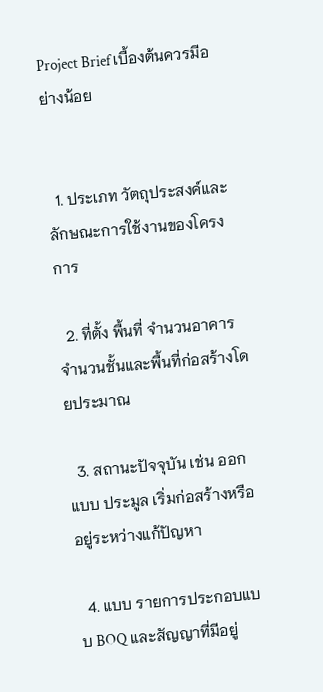Project Brief เบื้องต้นควรมีอย่างน้อย


  1. ประเภท วัตถุประสงค์และลักษณะการใช้งานของโครงการ

  2. ที่ตั้ง พื้นที่ จำนวนอาคาร จำนวนชั้นและพื้นที่ก่อสร้างโดยประมาณ

  3. สถานะปัจจุบัน เช่น ออกแบบ ประมูล เริ่มก่อสร้างหรืออยู่ระหว่างแก้ปัญหา

  4. แบบ รายการประกอบแบบ BOQ และสัญญาที่มีอยู่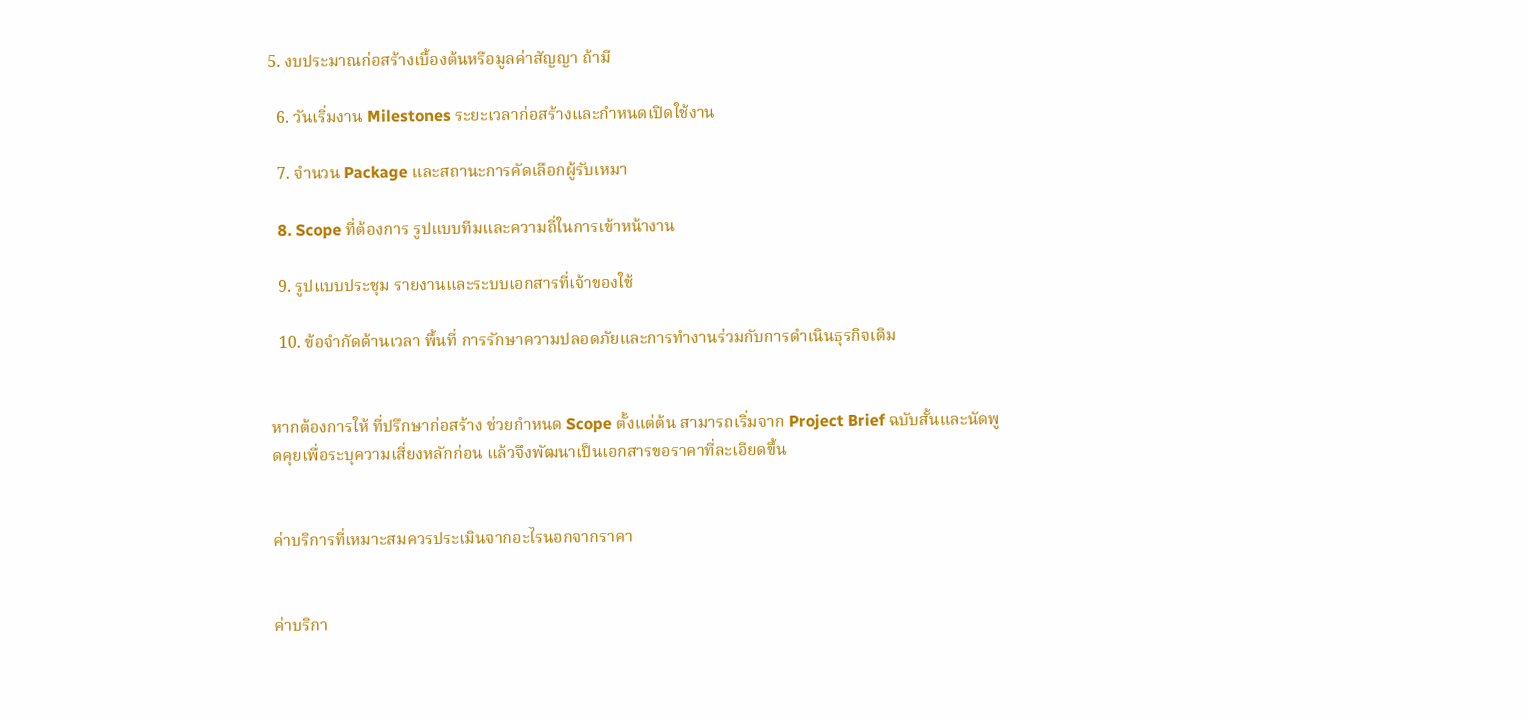5. งบประมาณก่อสร้างเบื้องต้นหรือมูลค่าสัญญา ถ้ามี

  6. วันเริ่มงาน Milestones ระยะเวลาก่อสร้างและกำหนดเปิดใช้งาน

  7. จำนวน Package และสถานะการคัดเลือกผู้รับเหมา

  8. Scope ที่ต้องการ รูปแบบทีมและความถี่ในการเข้าหน้างาน

  9. รูปแบบประชุม รายงานและระบบเอกสารที่เจ้าของใช้

  10. ข้อจำกัดด้านเวลา พื้นที่ การรักษาความปลอดภัยและการทำงานร่วมกับการดำเนินธุรกิจเดิม


หากต้องการให้ ที่ปรึกษาก่อสร้าง ช่วยกำหนด Scope ตั้งแต่ต้น สามารถเริ่มจาก Project Brief ฉบับสั้นและนัดพูดคุยเพื่อระบุความเสี่ยงหลักก่อน แล้วจึงพัฒนาเป็นเอกสารขอราคาที่ละเอียดขึ้น


ค่าบริการที่เหมาะสมควรประเมินจากอะไรนอกจากราคา


ค่าบริกา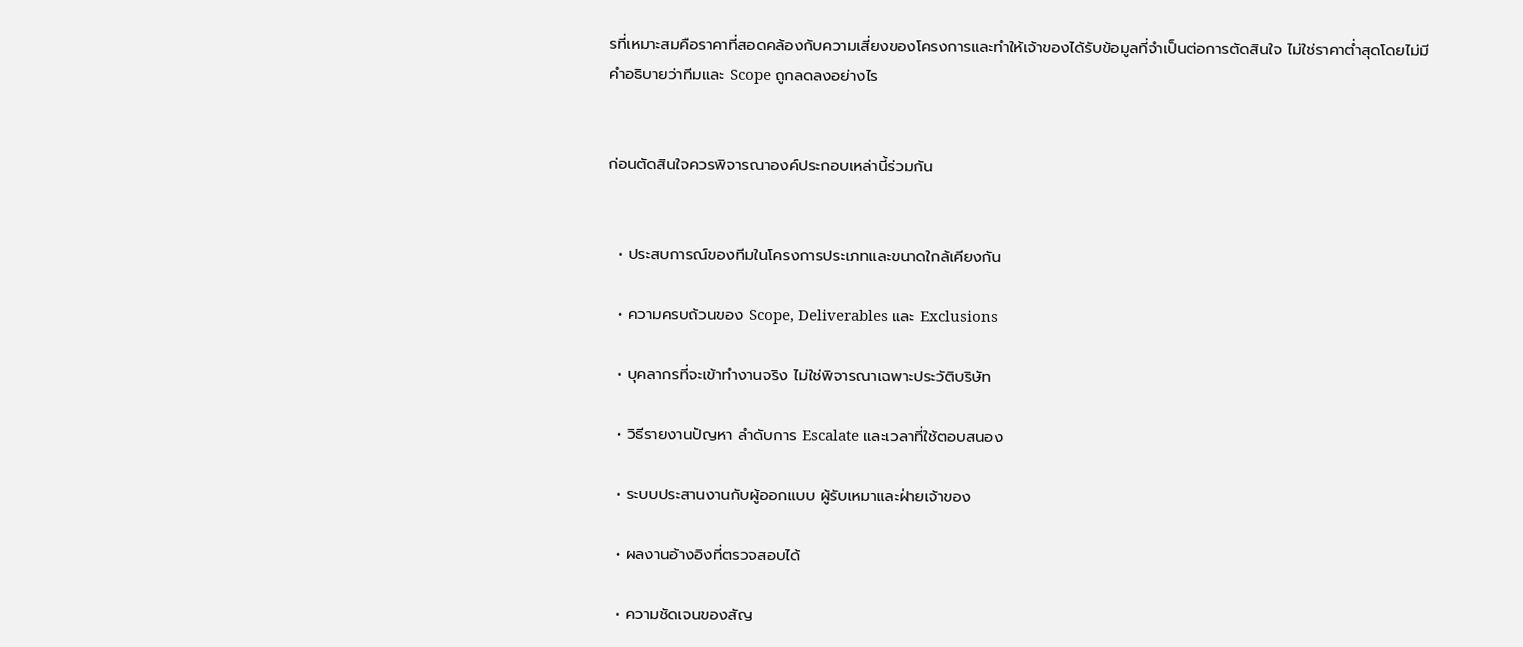รที่เหมาะสมคือราคาที่สอดคล้องกับความเสี่ยงของโครงการและทำให้เจ้าของได้รับข้อมูลที่จำเป็นต่อการตัดสินใจ ไม่ใช่ราคาต่ำสุดโดยไม่มีคำอธิบายว่าทีมและ Scope ถูกลดลงอย่างไร


ก่อนตัดสินใจควรพิจารณาองค์ประกอบเหล่านี้ร่วมกัน


  • ประสบการณ์ของทีมในโครงการประเภทและขนาดใกล้เคียงกัน

  • ความครบถ้วนของ Scope, Deliverables และ Exclusions

  • บุคลากรที่จะเข้าทำงานจริง ไม่ใช่พิจารณาเฉพาะประวัติบริษัท

  • วิธีรายงานปัญหา ลำดับการ Escalate และเวลาที่ใช้ตอบสนอง

  • ระบบประสานงานกับผู้ออกแบบ ผู้รับเหมาและฝ่ายเจ้าของ

  • ผลงานอ้างอิงที่ตรวจสอบได้

  • ความชัดเจนของสัญ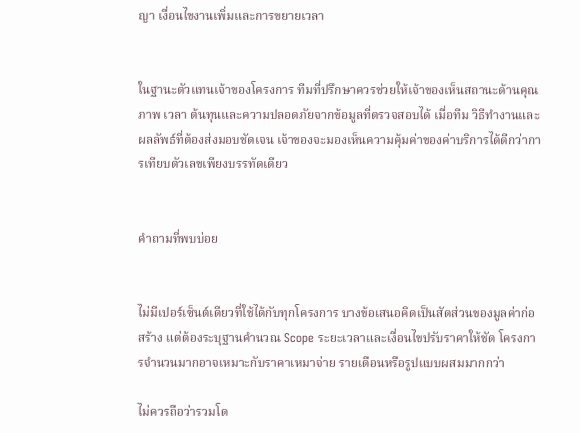ญา เงื่อนไขงานเพิ่มและการขยายเวลา


ในฐานะตัวแทนเจ้าของโครงการ ทีมที่ปรึกษาควรช่วยให้เจ้าของเห็นสถานะด้านคุณภาพ เวลา ต้นทุนและความปลอดภัยจากข้อมูลที่ตรวจสอบได้ เมื่อทีม วิธีทำงานและผลลัพธ์ที่ต้องส่งมอบชัดเจน เจ้าของจะมองเห็นความคุ้มค่าของค่าบริการได้ดีกว่าการเทียบตัวเลขเพียงบรรทัดเดียว


คำถามที่พบบ่อย


ไม่มีเปอร์เซ็นต์เดียวที่ใช้ได้กับทุกโครงการ บางข้อเสนอคิดเป็นสัดส่วนของมูลค่าก่อสร้าง แต่ต้องระบุฐานคำนวณ Scope ระยะเวลาและเงื่อนไขปรับราคาให้ชัด โครงการจำนวนมากอาจเหมาะกับราคาเหมาจ่าย รายเดือนหรือรูปแบบผสมมากกว่า

ไม่ควรถือว่ารวมโด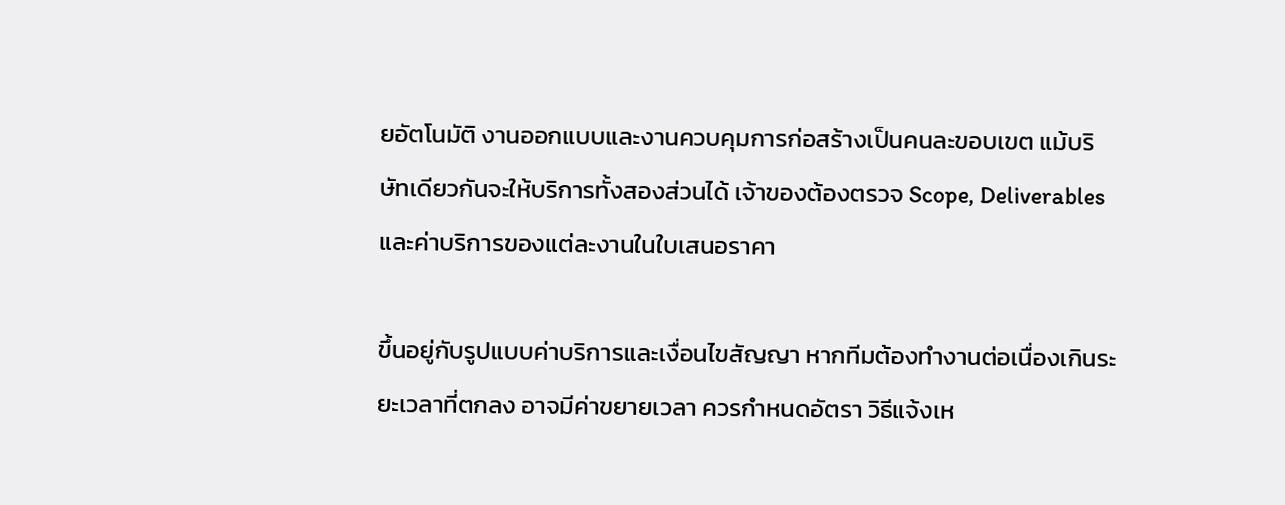ยอัตโนมัติ งานออกแบบและงานควบคุมการก่อสร้างเป็นคนละขอบเขต แม้บริษัทเดียวกันจะให้บริการทั้งสองส่วนได้ เจ้าของต้องตรวจ Scope, Deliverables และค่าบริการของแต่ละงานในใบเสนอราคา

ขึ้นอยู่กับรูปแบบค่าบริการและเงื่อนไขสัญญา หากทีมต้องทำงานต่อเนื่องเกินระยะเวลาที่ตกลง อาจมีค่าขยายเวลา ควรกำหนดอัตรา วิธีแจ้งเห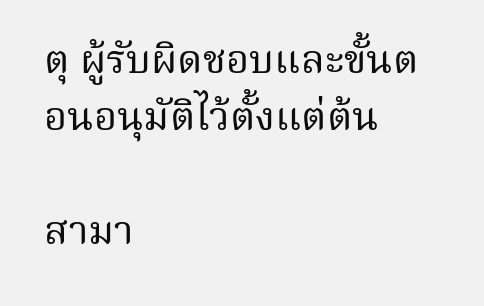ตุ ผู้รับผิดชอบและขั้นตอนอนุมัติไว้ตั้งแต่ต้น

สามา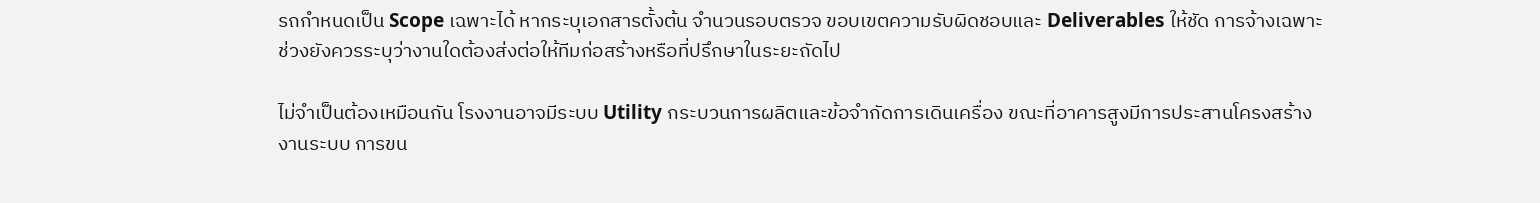รถกำหนดเป็น Scope เฉพาะได้ หากระบุเอกสารตั้งต้น จำนวนรอบตรวจ ขอบเขตความรับผิดชอบและ Deliverables ให้ชัด การจ้างเฉพาะช่วงยังควรระบุว่างานใดต้องส่งต่อให้ทีมก่อสร้างหรือที่ปรึกษาในระยะถัดไป

ไม่จำเป็นต้องเหมือนกัน โรงงานอาจมีระบบ Utility กระบวนการผลิตและข้อจำกัดการเดินเครื่อง ขณะที่อาคารสูงมีการประสานโครงสร้าง งานระบบ การขน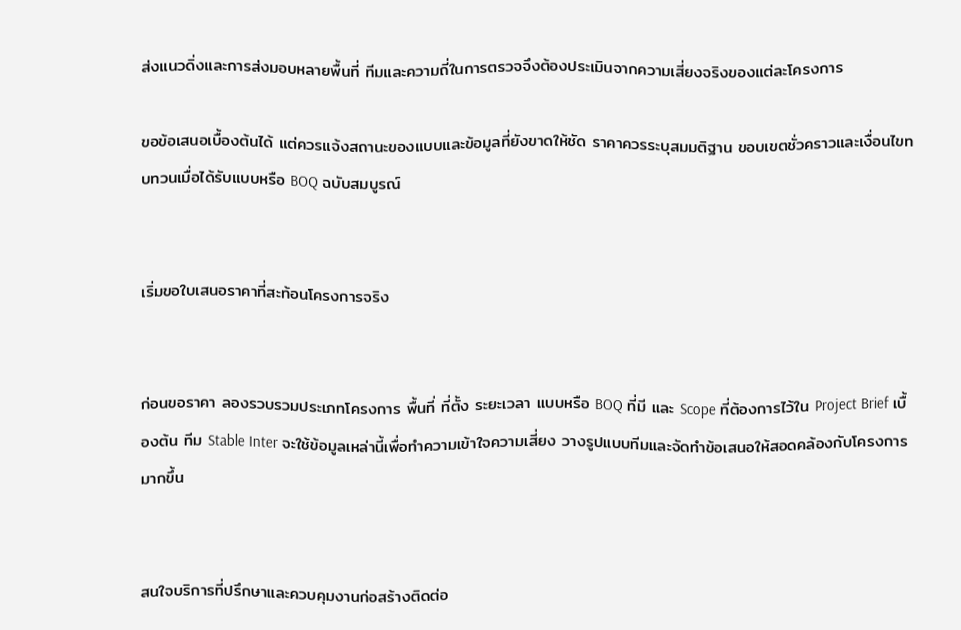ส่งแนวดิ่งและการส่งมอบหลายพื้นที่ ทีมและความถี่ในการตรวจจึงต้องประเมินจากความเสี่ยงจริงของแต่ละโครงการ

ขอข้อเสนอเบื้องต้นได้ แต่ควรแจ้งสถานะของแบบและข้อมูลที่ยังขาดให้ชัด ราคาควรระบุสมมติฐาน ขอบเขตชั่วคราวและเงื่อนไขทบทวนเมื่อได้รับแบบหรือ BOQ ฉบับสมบูรณ์


เริ่มขอใบเสนอราคาที่สะท้อนโครงการจริง


ก่อนขอราคา ลองรวบรวมประเภทโครงการ พื้นที่ ที่ตั้ง ระยะเวลา แบบหรือ BOQ ที่มี และ Scope ที่ต้องการไว้ใน Project Brief เบื้องต้น ทีม Stable Inter จะใช้ข้อมูลเหล่านี้เพื่อทำความเข้าใจความเสี่ยง วางรูปแบบทีมและจัดทำข้อเสนอให้สอดคล้องกับโครงการมากขึ้น


สนใจบริการที่ปรึกษาและควบคุมงานก่อสร้างติดต่อ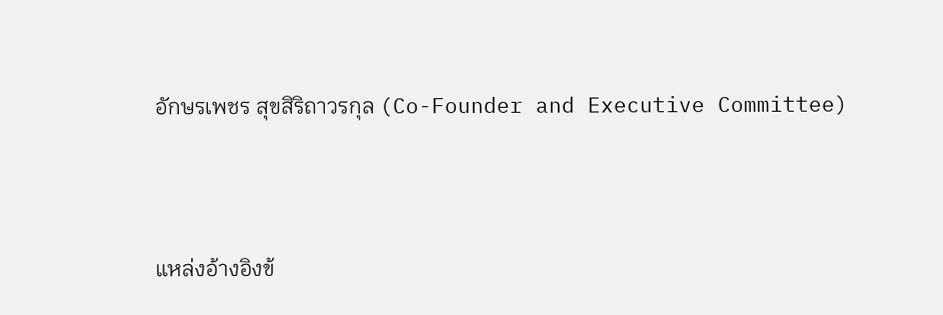อักษรเพชร สุขสิริถาวรกุล (Co-Founder and Executive Committee)



แหล่งอ้างอิงข้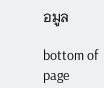อมูล

bottom of page